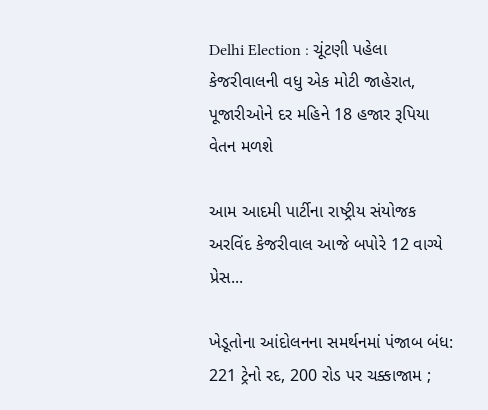Delhi Election : ચૂંટણી પહેલા કેજરીવાલની વધુ એક મોટી જાહેરાત, પૂજારીઓને દર મહિને 18 હજાર રૂપિયા વેતન મળશે

આમ આદમી પાર્ટીના રાષ્ટ્રીય સંયોજક અરવિંદ કેજરીવાલ આજે બપોરે 12 વાગ્યે પ્રેસ...

ખેડૂતોના આંદોલનના સમર્થનમાં પંજાબ બંધ: 221 ટ્રેનો રદ, 200 રોડ પર ચક્કાજામ ;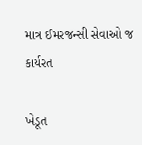માત્ર ઈમરજન્સી સેવાઓ જ કાર્યરત

ખેડૂત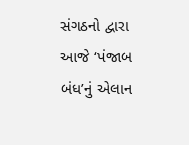સંગઠનો દ્વારા આજે ‘પંજાબ બંધ’નું એલાન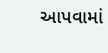આપવામાં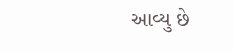આવ્યુ છે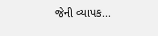જેની વ્યાપક...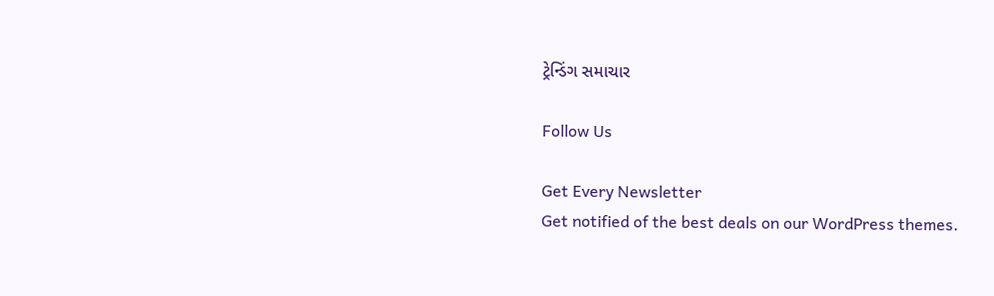ટ્રેન્ડિંગ સમાચાર

Follow Us

Get Every Newsletter
Get notified of the best deals on our WordPress themes.